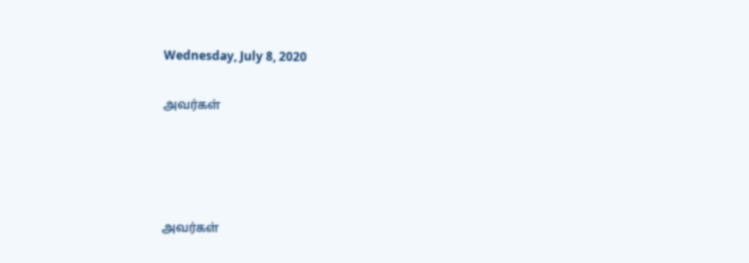Wednesday, July 8, 2020

அவர்கள்




அவர்கள்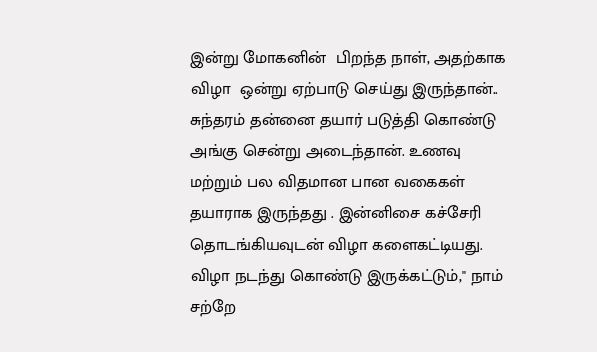இன்று மோகனின்  பிறந்த நாள், அதற்காக விழா  ஒன்று ஏற்பாடு செய்து இருந்தான்.. சுந்தரம் தன்னை தயார் படுத்தி கொண்டு அங்கு சென்று அடைந்தான். உணவு மற்றும் பல விதமான பான வகைகள் தயாராக இருந்தது . இன்னிசை கச்சேரி தொடங்கியவுடன் விழா களைகட்டியது. விழா நடந்து கொண்டு இருக்கட்டும்," நாம் சற்றே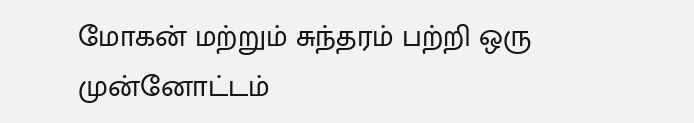மோகன் மற்றும் சுந்தரம் பற்றி ஒரு முன்னோட்டம்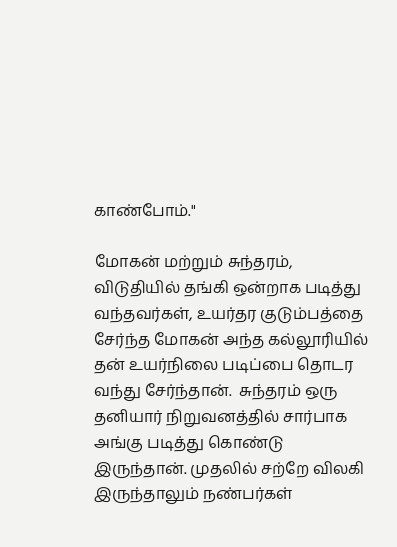காண்போம்."

மோகன் மற்றும் சுந்தரம், விடுதியில் தங்கி ஒன்றாக படித்து வந்தவர்கள், உயர்தர குடும்பத்தை சேர்ந்த மோகன் அந்த கல்லூரியில் தன் உயர்நிலை படிப்பை தொடர வந்து சேர்ந்தான்.  சுந்தரம் ஒரு தனியார் நிறுவனத்தில் சார்பாக அங்கு படித்து கொண்டு இருந்தான். முதலில் சற்றே விலகி இருந்தாலும் நண்பர்கள்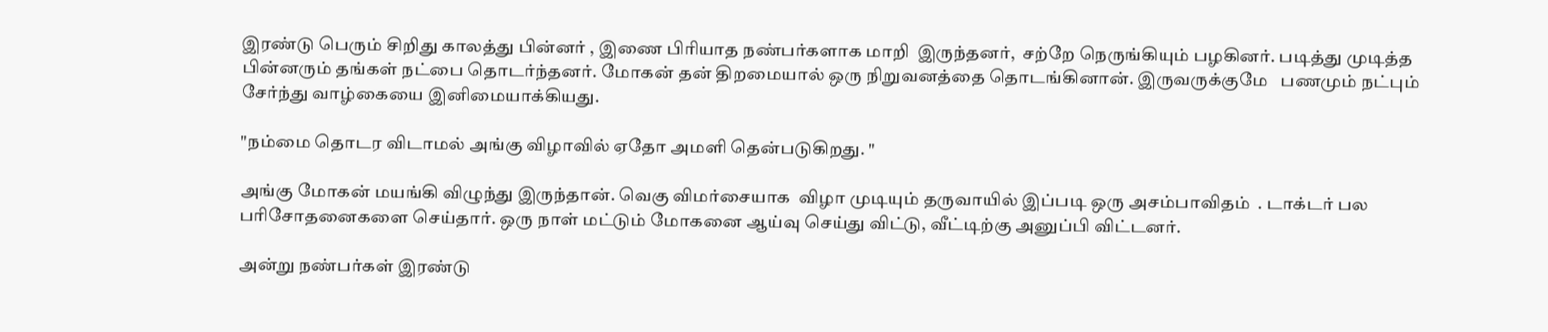இரண்டு பெரும் சிறிது காலத்து பின்னர் , இணை பிரியாத நண்பர்களாக மாறி  இருந்தனர்,  சற்றே நெருங்கியும் பழகினர். படித்து முடித்த பின்னரும் தங்கள் நட்பை தொடர்ந்தனர். மோகன் தன் திறமையால் ஒரு நிறுவனத்தை தொடங்கினான். இருவருக்குமே   பணமும் நட்பும் சேர்ந்து வாழ்கையை இனிமையாக்கியது.

"நம்மை தொடர விடாமல் அங்கு விழாவில் ஏதோ அமளி தென்படுகிறது. "

அங்கு மோகன் மயங்கி விழுந்து இருந்தான். வெகு விமர்சையாக  விழா முடியும் தருவாயில் இப்படி ஒரு அசம்பாவிதம்  . டாக்டர் பல பரிசோதனைகளை செய்தார். ஒரு நாள் மட்டும் மோகனை ஆய்வு செய்து விட்டு, வீட்டிற்கு அனுப்பி விட்டனர்.

அன்று நண்பர்கள் இரண்டு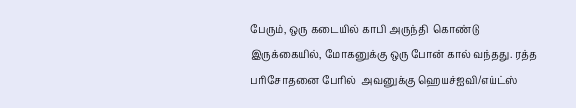பேரும், ஒரு கடையில் காபி அருந்தி  கொண்டு இருக்கையில், மோகனுக்கு ஒரு போன் கால் வந்தது. ரத்த  பரிசோதனை பேரில்  அவனுக்கு ஹெயச்ஐவி/எய்ட்ஸ்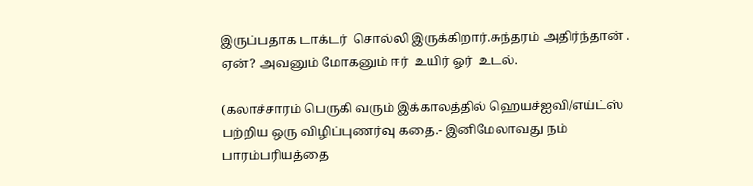இருப்பதாக டாக்டர்  சொல்லி இருக்கிறார்.சுந்தரம் அதிர்ந்தான் . ஏன்? அவனும் மோகனும் ஈர்  உயிர் ஓர்  உடல்.

(கலாச்சாரம் பெருகி வரும் இக்காலத்தில் ஹெயச்ஐவி/எய்ட்ஸ் பற்றிய ஒரு விழிப்புணர்வு கதை.- இனிமேலாவது நம் பாரம்பரியத்தை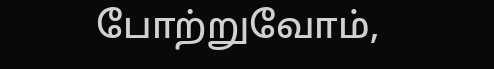போற்றுவோம்,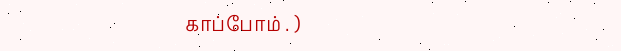காப்போம் . )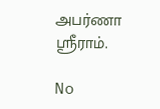அபர்ணா ஸ்ரீராம்.

No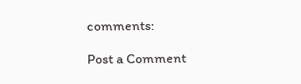comments:

Post a Comment